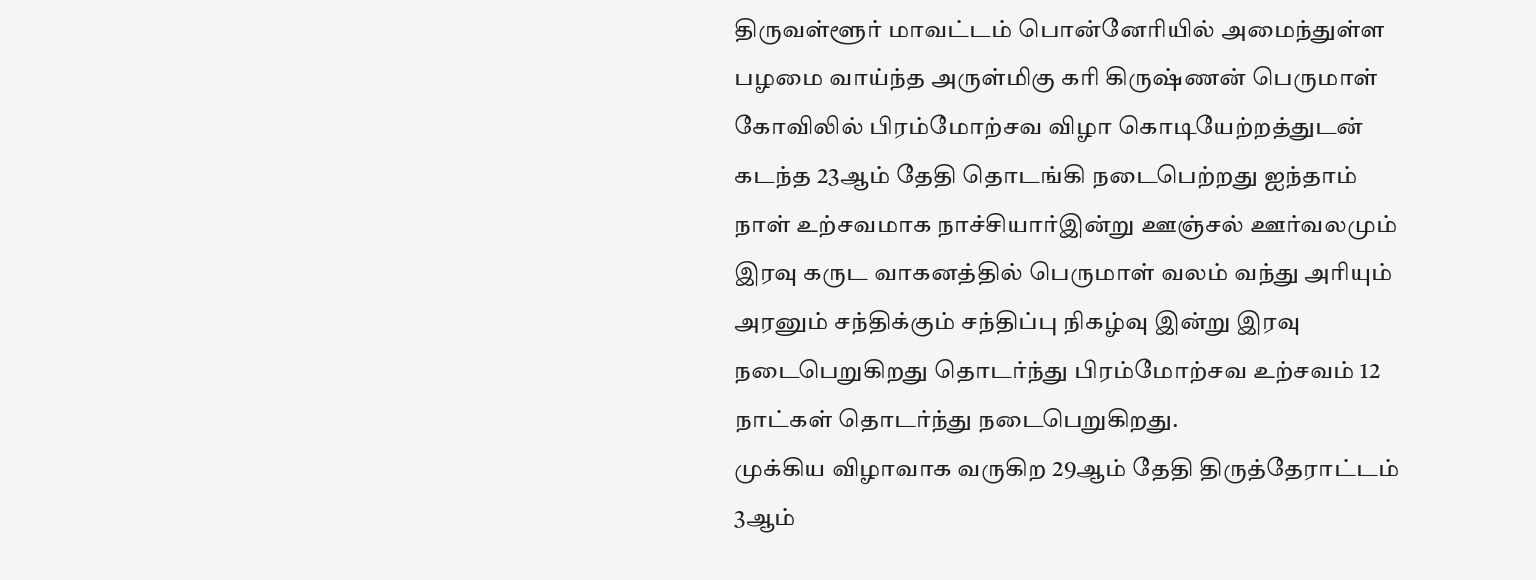திருவள்ளூர் மாவட்டம் பொன்னேரியில் அமைந்துள்ள பழமை வாய்ந்த அருள்மிகு கரி கிருஷ்ணன் பெருமாள் கோவிலில் பிரம்மோற்சவ விழா கொடியேற்றத்துடன் கடந்த 23ஆம் தேதி தொடங்கி நடைபெற்றது ஐந்தாம் நாள் உற்சவமாக நாச்சியார்இன்று ஊஞ்சல் ஊர்வலமும் இரவு கருட வாகனத்தில் பெருமாள் வலம் வந்து அரியும் அரனும் சந்திக்கும் சந்திப்பு நிகழ்வு இன்று இரவு நடைபெறுகிறது தொடர்ந்து பிரம்மோற்சவ உற்சவம் 12 நாட்கள் தொடர்ந்து நடைபெறுகிறது.
முக்கிய விழாவாக வருகிற 29ஆம் தேதி திருத்தேராட்டம் 3ஆம்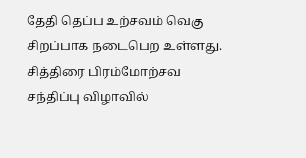தேதி தெப்ப உற்சவம் வெகு சிறப்பாக நடைபெற உள்ளது. சித்திரை பிரம்மோற்சவ சந்திப்பு விழாவில்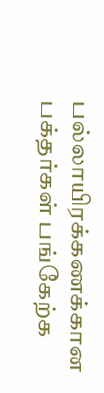பல்லாயிரக்கணக்கான பக்தர்கள் பங்கேற்க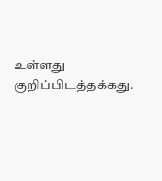உள்ளது குறிப்பிடத்தக்கது.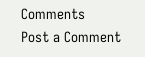Comments
Post a Comment